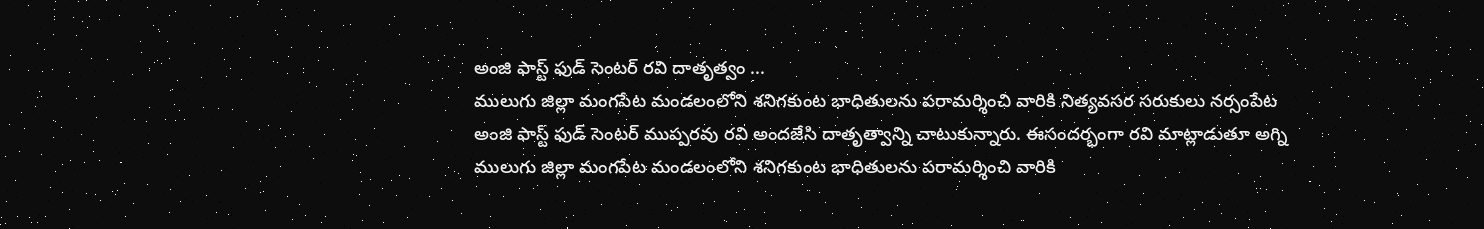అంజి ఫాస్ట్ ఫుడ్ సెంటర్ రవి దాతృత్వం ...
ములుగు జిల్లా మంగపేట మండలంలోని శనిగకుంట భాధితులను పరామర్శించి వారికి నిత్యవసర సరుకులు నర్సంపేట అంజి ఫాస్ట్ ఫుడ్ సెంటర్ ముప్పరవు రవి అందజేసి దాతృత్వాన్ని చాటుకున్నారు. ఈసందర్భంగా రవి మాట్లాడుతూ అగ్ని
ములుగు జిల్లా మంగపేట మండలంలోని శనిగకుంట భాధితులను పరామర్శించి వారికి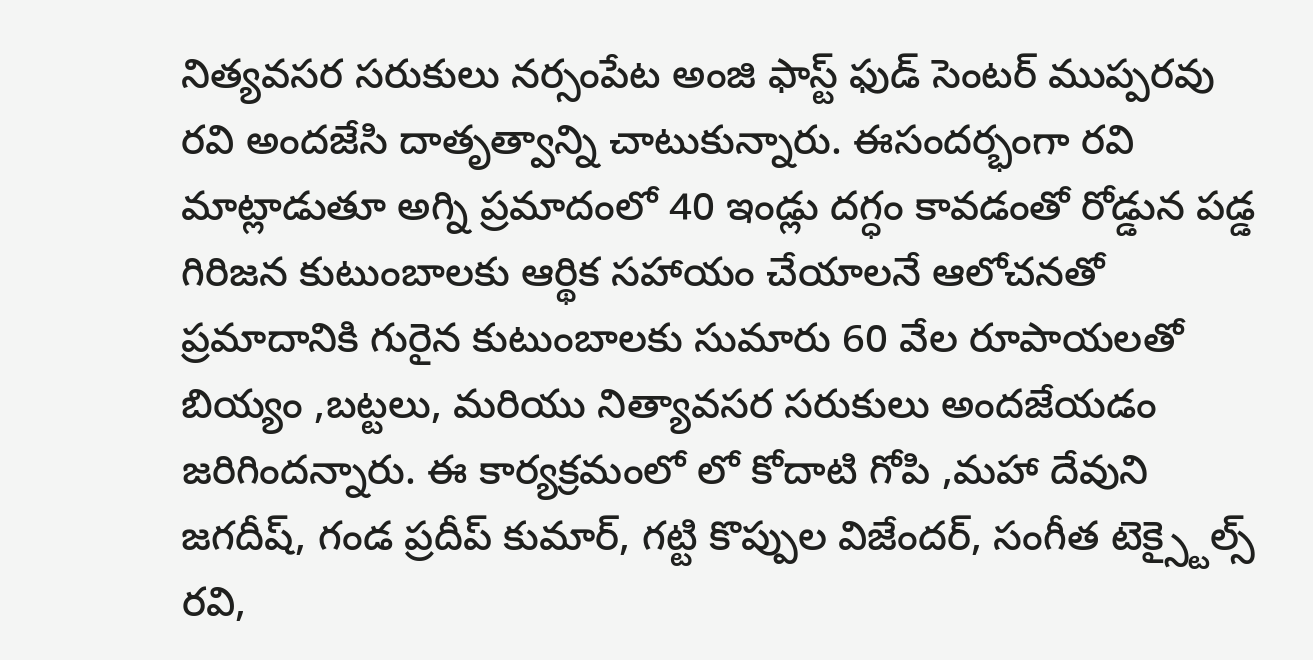నిత్యవసర సరుకులు నర్సంపేట అంజి ఫాస్ట్ ఫుడ్ సెంటర్ ముప్పరవు రవి అందజేసి దాతృత్వాన్ని చాటుకున్నారు. ఈసందర్భంగా రవి మాట్లాడుతూ అగ్ని ప్రమాదంలో 40 ఇండ్లు దగ్ధం కావడంతో రోడ్డున పడ్డ గిరిజన కుటుంబాలకు ఆర్థిక సహాయం చేయాలనే ఆలోచనతో ప్రమాదానికి గురైన కుటుంబాలకు సుమారు 60 వేల రూపాయలతో బియ్యం ,బట్టలు, మరియు నిత్యావసర సరుకులు అందజేయడం జరిగిందన్నారు. ఈ కార్యక్రమంలో లో కోదాటి గోపి ,మహా దేవుని జగదీష్, గండ ప్రదీప్ కుమార్, గట్టి కొప్పుల విజేందర్, సంగీత టెక్స్టైల్స్ రవి,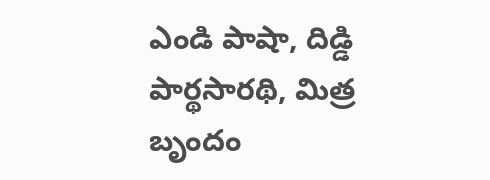ఎండి పాషా, దిడ్డి పార్థసారథి, మిత్ర బృందం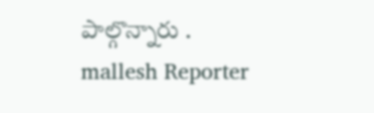పాల్గొన్నారు .
mallesh Reporter